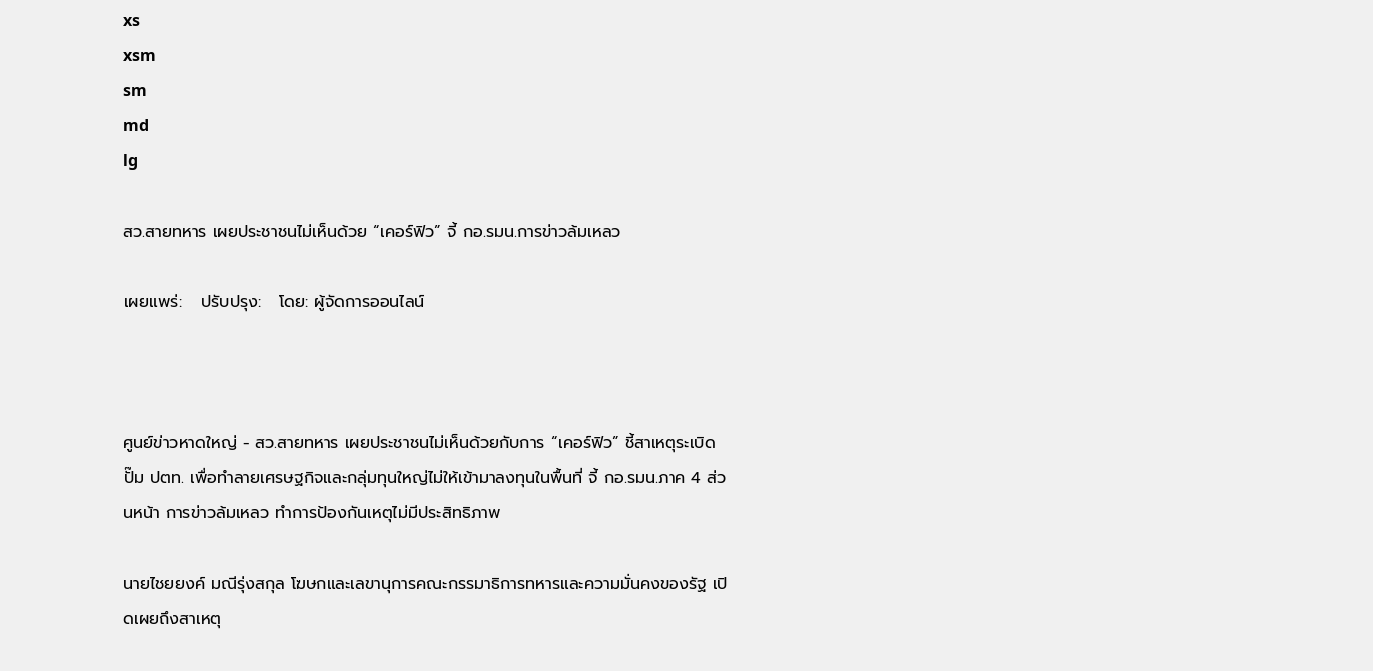xs
xsm
sm
md
lg

สว.สายทหาร เผยประชาชนไม่เห็นด้วย “เคอร์ฟิว” จี้ กอ.รมน.การข่าวล้มเหลว

เผยแพร่:   ปรับปรุง:   โดย: ผู้จัดการออนไลน์



ศูนย์ข่าวหาดใหญ่ - สว.สายทหาร เผยประชาชนไม่เห็นด้วยกับการ “เคอร์ฟิว” ชี้สาเหตุระเบิดปั๊ม ปตท. เพื่อทำลายเศรษฐกิจและกลุ่มทุนใหญ่ไม่ให้เข้ามาลงทุนในพื้นที่ จี้ กอ.รมน.ภาค 4 ส่วนหน้า การข่าวล้มเหลว ทำการป้องกันเหตุไม่มีประสิทธิภาพ

นายไชยยงค์ มณีรุ่งสกุล โฆษกและเลขานุการคณะกรรมาธิการทหารและความมั่นคงของรัฐ เปิดเผยถึงสาเหตุ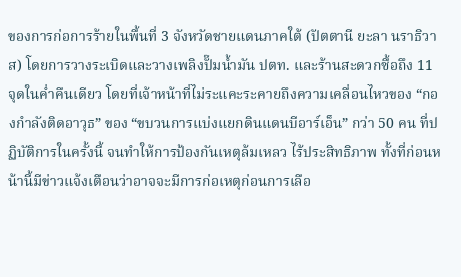ของการก่อการร้ายในพื้นที่ 3 จังหวัดชายแดนภาคใต้ (ปัตตานี ยะลา นราธิวาส) โดยการวางระเบิดและวางเพลิงปั๊มน้ำมัน ปตท. และร้านสะดวกซื้อถึง 11 จุดในค่ำคืนเดียว โดยที่เจ้าหน้าที่ไม่ระแคะระคายถึงความเคลื่อนไหวของ “กองกำลังติดอาวุธ” ของ “ขบวนการแบ่งแยกดินแดนบีอาร์เอ็น” กว่า 50 คน ที่ปฏิบัติการในครั้งนี้ จนทำให้การป้องกันเหตุล้มเหลว ไร้ประสิทธิภาพ ทั้งที่ก่อนหน้านี้มีข่าวแจ้งเตือนว่าอาจจะมีการก่อเหตุก่อนการเลือ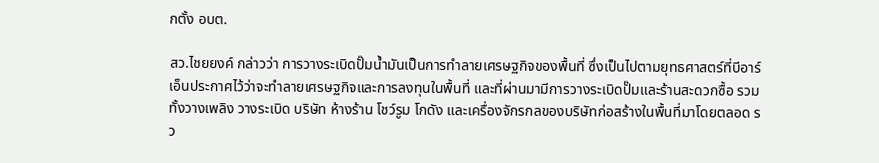กตั้ง อบต.

สว.ไชยยงค์ กล่าวว่า การวางระเบิดปั๊มน้ำมันเป็นการทำลายเศรษฐกิจของพื้นที่ ซึ่งเป็นไปตามยุทธศาสตร์ที่บีอาร์เอ็นประกาศไว้ว่าจะทำลายเศรษฐกิจและการลงทุนในพื้นที่ และที่ผ่านมามีการวางระเบิดปั๊มและร้านสะดวกซื้อ รวมทั้งวางเพลิง วางระเบิด บริษัท ห้างร้าน โชว์รูม โกดัง และเครื่องจักรกลของบริษัทก่อสร้างในพื้นที่มาโดยตลอด รว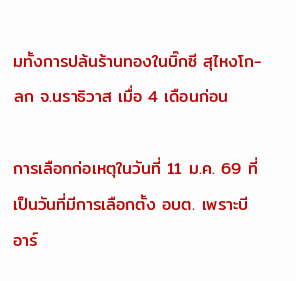มทั้งการปล้นร้านทองในบิ๊กซี สุไหงโก-ลก จ.นราธิวาส เมื่อ 4 เดือนก่อน

การเลือกก่อเหตุในวันที่ 11 ม.ค. 69 ที่เป็นวันที่มีการเลือกตั้ง อบต. เพราะบีอาร์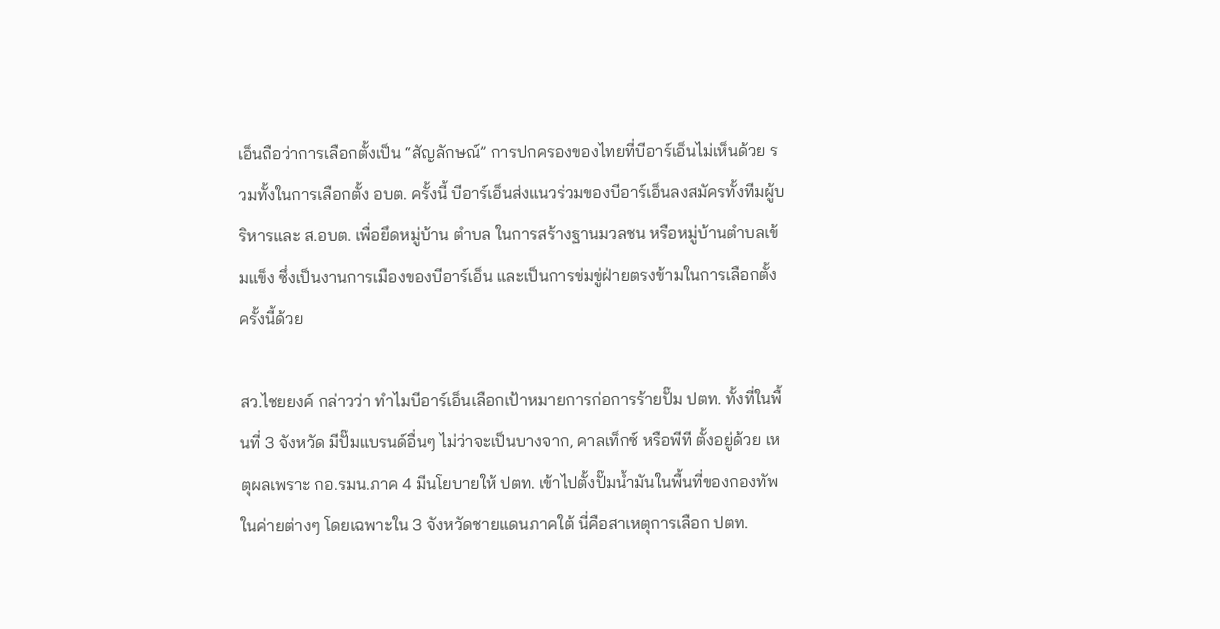เอ็นถือว่าการเลือกตั้งเป็น “สัญลักษณ์” การปกครองของไทยที่บีอาร์เอ็นไม่เห็นด้วย รวมทั้งในการเลือกตั้ง อบต. ครั้งนี้ บีอาร์เอ็นส่งแนวร่วมของบีอาร์เอ็นลงสมัครทั้งทีมผู้บริหารและ ส.อบต. เพื่อยึดหมู่บ้าน ตำบล ในการสร้างฐานมวลชน หรือหมู่บ้านตำบลเข้มแข็ง ซึ่งเป็นงานการเมืองของบีอาร์เอ็น และเป็นการข่มขู่ฝ่ายตรงข้ามในการเลือกตั้งครั้งนี้ด้วย

สว.ไชยยงค์ กล่าวว่า ทำไมบีอาร์เอ็นเลือกเป้าหมายการก่อการร้ายปั๊ม ปตท. ทั้งที่ในพื้นที่ 3 จังหวัด มีปั๊มแบรนด์อื่นๆ ไม่ว่าจะเป็นบางจาก, คาลเท็กซ์ หรือพีที ตั้งอยู่ด้วย เหตุผลเพราะ กอ.รมน.ภาค 4 มีนโยบายให้ ปตท. เข้าไปตั้งปั๊มน้ำมันในพื้นที่ของกองทัพในค่ายต่างๆ โดยเฉพาะใน 3 จังหวัดชายแดนภาคใต้ นี่คือสาเหตุการเลือก ปตท.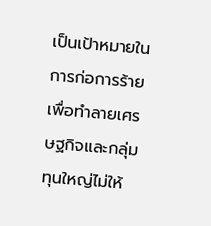เป็นเป้าหมายในการก่อการร้าย เพื่อทำลายเศรษฐกิจและกลุ่มทุนใหญ่ไม่ให้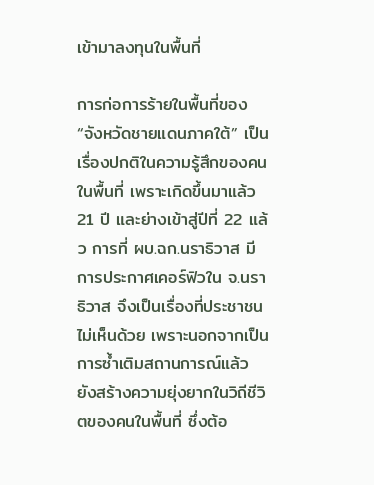เข้ามาลงทุนในพื้นที่

การก่อการร้ายในพื้นที่ของ “จังหวัดชายแดนภาคใต้” เป็นเรื่องปกติในความรู้สึกของคนในพื้นที่ เพราะเกิดขึ้นมาแล้ว 21 ปี และย่างเข้าสู่ปีที่ 22 แล้ว การที่ ผบ.ฉก.นราธิวาส มีการประกาศเคอร์ฟิวใน จ.นราธิวาส จึงเป็นเรื่องที่ประชาชนไม่เห็นด้วย เพราะนอกจากเป็นการซ้ำเติมสถานการณ์แล้ว ยังสร้างความยุ่งยากในวิถีชีวิตของคนในพื้นที่ ซึ่งต้อ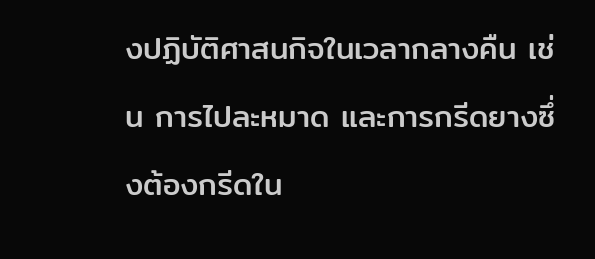งปฏิบัติศาสนกิจในเวลากลางคืน เช่น การไปละหมาด และการกรีดยางซึ่งต้องกรีดใน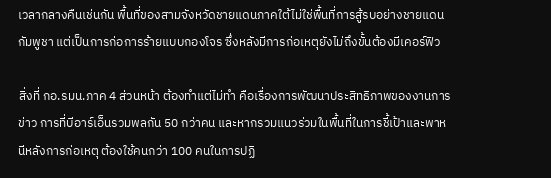เวลากลางคืนเช่นกัน พื้นที่ของสามจังหวัดชายแดนภาคใต้ไม่ใช่พื้นที่การสู้รบอย่างชายแดนกัมพูชา แต่เป็นการก่อการร้ายแบบกองโจร ซึ่งหลังมีการก่อเหตุยังไม่ถึงขั้นต้องมีเคอร์ฟิว

สิ่งที่ กอ.รมน.ภาค 4 ส่วนหน้า ต้องทำแต่ไม่ทำ คือเรื่องการพัฒนาประสิทธิภาพของงานการข่าว การที่บีอาร์เอ็นรวมพลกัน 50 กว่าคน และหากรวมแนวร่วมในพื้นที่ในการชี้เป้าและพาหนีหลังการก่อเหตุ ต้องใช้คนกว่า 100 คนในการปฏิ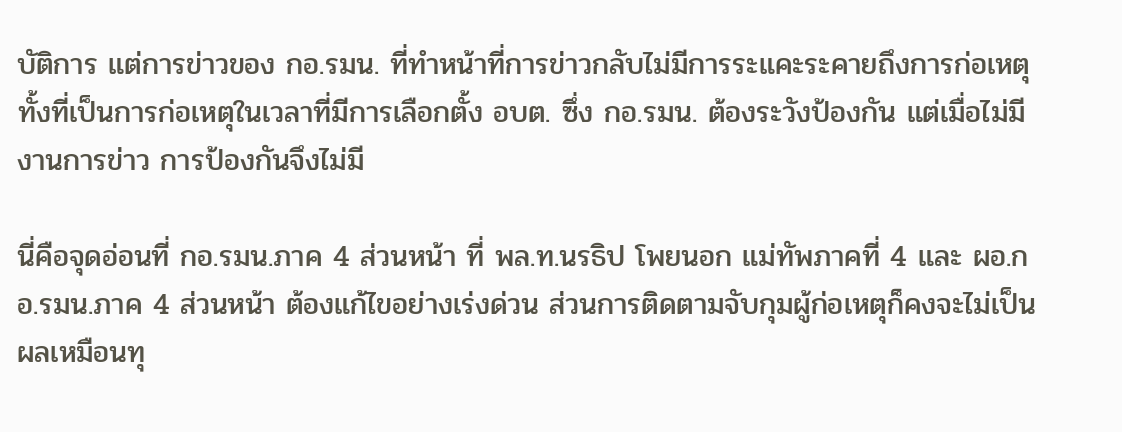บัติการ แต่การข่าวของ กอ.รมน. ที่ทำหน้าที่การข่าวกลับไม่มีการระแคะระคายถึงการก่อเหตุ ทั้งที่เป็นการก่อเหตุในเวลาที่มีการเลือกตั้ง อบต. ซึ่ง กอ.รมน. ต้องระวังป้องกัน แต่เมื่อไม่มีงานการข่าว การป้องกันจึงไม่มี

นี่คือจุดอ่อนที่ กอ.รมน.ภาค 4 ส่วนหน้า ที่ พล.ท.นรธิป โพยนอก แม่ทัพภาคที่ 4 และ ผอ.กอ.รมน.ภาค 4 ส่วนหน้า ต้องแก้ไขอย่างเร่งด่วน ส่วนการติดตามจับกุมผู้ก่อเหตุก็คงจะไม่เป็นผลเหมือนทุ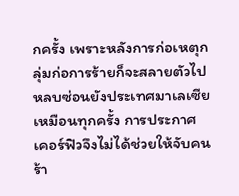กครั้ง เพราะหลังการก่อเหตุกลุ่มก่อการร้ายก็จะสลายตัวไปหลบซ่อนยังประเทศมาเลเซียเหมือนทุกครั้ง การประกาศเคอร์ฟิวจึงไม่ได้ช่วยให้จับคนร้า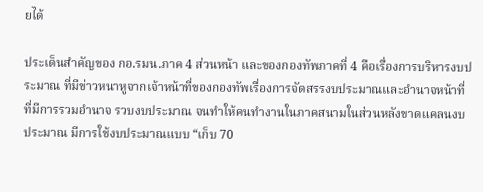ยได้

ประเด็นสำคัญของ กอ.รมน.ภาค 4 ส่วนหน้า และของกองทัพภาคที่ 4 คือเรื่องการบริหารงบประมาณ ที่มีข่าวหนาหูจากเจ้าหน้าที่ของกองทัพเรื่องการจัดสรรงบประมาณและอำนาจหน้าที่ ที่มีการรวมอำนาจ รวบงบประมาณ จนทำให้คนทำงานในภาคสนามในส่วนหลังขาดแคลนงบประมาณ มีการใช้งบประมาณแบบ “เก็บ 70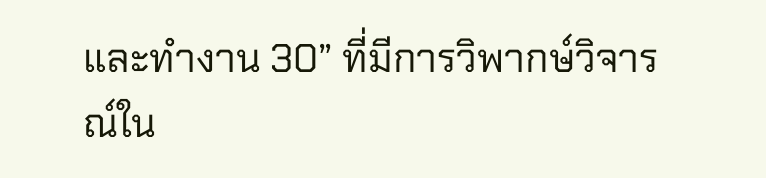และทำงาน 30” ที่มีการวิพากษ์วิจารณ์ใน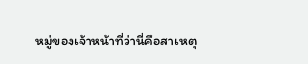หมู่ของเจ้าหน้าที่ว่านี่คือสาเหตุ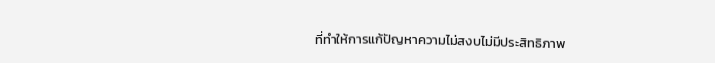ที่ทำให้การแก้ปัญหาความไม่สงบไม่มีประสิทธิภาพ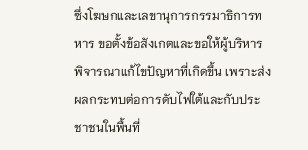ซึ่งโฆษกและเลขานุการกรรมาธิการทหาร ขอตั้งข้อสังเกตและขอให้ผู้บริหารพิจารณาแก้ไขปัญหาที่เกิดขึ้น เพราะส่งผลกระทบต่อการดับไฟใต้และกับประชาชนในพื้นที่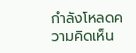กำลังโหลดความคิดเห็น